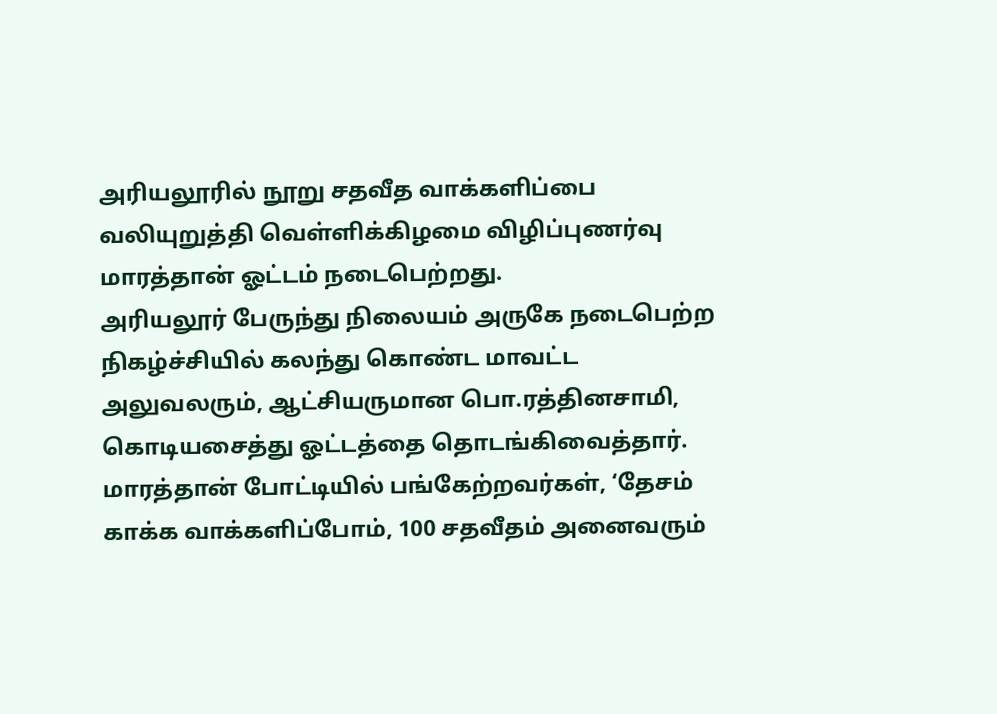அரியலூரில் நூறு சதவீத வாக்களிப்பை வலியுறுத்தி வெள்ளிக்கிழமை விழிப்புணர்வு மாரத்தான் ஓட்டம் நடைபெற்றது.
அரியலூர் பேருந்து நிலையம் அருகே நடைபெற்ற நிகழ்ச்சியில் கலந்து கொண்ட மாவட்ட அலுவலரும், ஆட்சியருமான பொ.ரத்தினசாமி, கொடியசைத்து ஓட்டத்தை தொடங்கிவைத்தார்.
மாரத்தான் போட்டியில் பங்கேற்றவர்கள், ‘தேசம் காக்க வாக்களிப்போம், 100 சதவீதம் அனைவரும்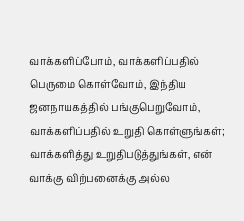வாக்களிப்போம், வாக்களிப்பதில் பெருமை கொள்வோம், இந்திய ஜனநாயகத்தில் பங்குபெறுவோம், வாக்களிப்பதில் உறுதி கொள்ளுங்கள்; வாக்களித்து உறுதிபடுத்துங்கள், என் வாக்கு விற்பனைக்கு அல்ல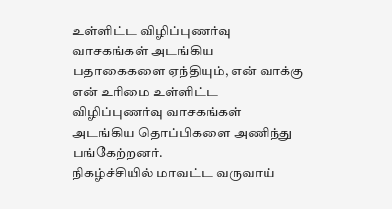உள்ளிட்ட விழிப்புணர்வு வாசகங்கள் அடங்கிய பதாகைகளை ஏந்தியும், என் வாக்கு என் உரிமை உள்ளிட்ட விழிப்புணர்வு வாசகங்கள் அடங்கிய தொப்பிகளை அணிந்து பங்கேற்றனர்.
நிகழ்ச்சியில் மாவட்ட வருவாய்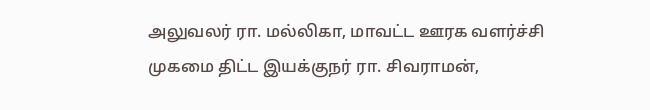அலுவலர் ரா. மல்லிகா, மாவட்ட ஊரக வளர்ச்சி முகமை திட்ட இயக்குநர் ரா. சிவராமன்,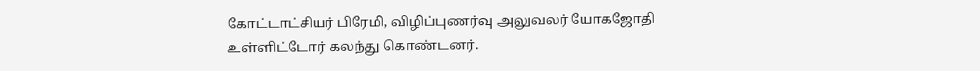கோட்டாட்சியர் பிரேமி, விழிப்புணர்வு அலுவலர் யோகஜோதி உள்ளிட்டோர் கலந்து கொண்டனர்.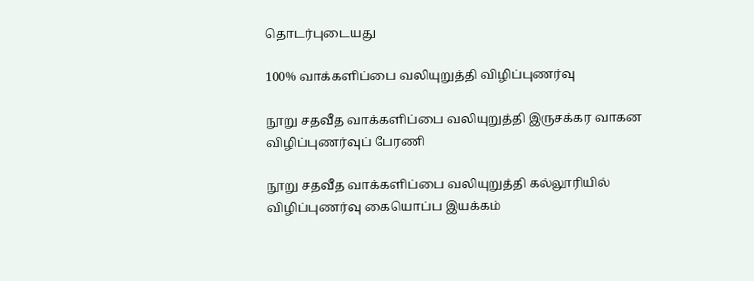தொடர்புடையது

100% வாக்களிப்பை வலியுறுத்தி விழிப்புணர்வு

நூறு சதவீத வாக்களிப்பை வலியுறுத்தி இருசக்கர வாகன விழிப்புணர்வுப் பேரணி

நூறு சதவீத வாக்களிப்பை வலியுறுத்தி கல்லூரியில் விழிப்புணர்வு கையொப்ப இயக்கம்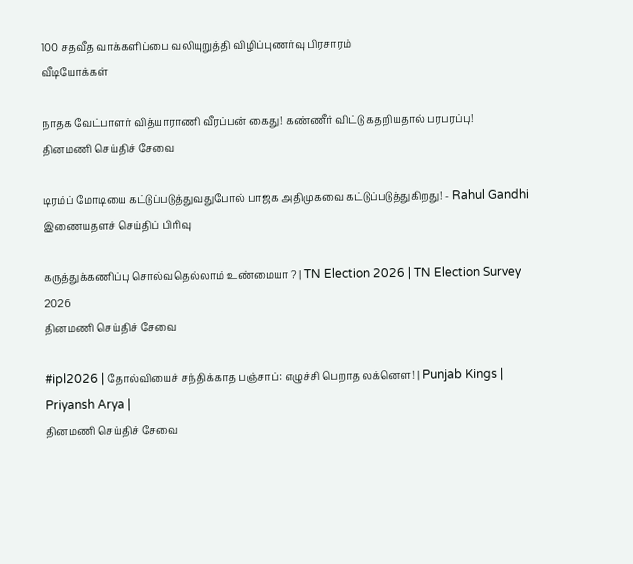100 சதவீத வாக்களிப்பை வலியுறுத்தி விழிப்புணர்வு பிரசாரம்
வீடியோக்கள்

நாதக வேட்பாளர் வித்யாராணி வீரப்பன் கைது! கண்ணீர் விட்டு கதறியதால் பரபரப்பு!
தினமணி செய்திச் சேவை

டிரம்ப் மோடியை கட்டுப்படுத்துவதுபோல் பாஜக அதிமுகவை கட்டுப்படுத்துகிறது! - Rahul Gandhi
இணையதளச் செய்திப் பிரிவு

கருத்துக்கணிப்பு சொல்வதெல்லாம் உண்மையா ? | TN Election 2026 | TN Election Survey 2026
தினமணி செய்திச் சேவை

#ipl2026 | தோல்வியைச் சந்திக்காத பஞ்சாப்: எழுச்சி பெறாத லக்னௌ! | Punjab Kings | Priyansh Arya |
தினமணி செய்திச் சேவை